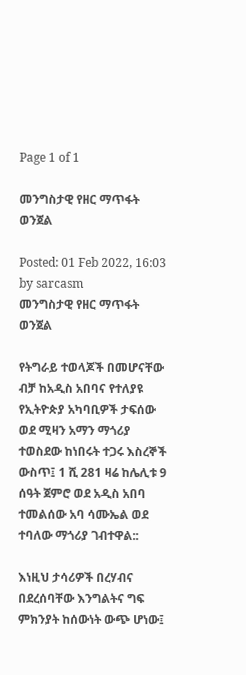Page 1 of 1

መንግስታዊ የዘር ማጥፋት ወንጀል

Posted: 01 Feb 2022, 16:03
by sarcasm
መንግስታዊ የዘር ማጥፋት ወንጀል

የትግራይ ተወላጆች በመሆናቸው ብቻ ከአዲስ አበባና የተለያዩ የኢትዮጵያ አካባቢዎች ታፍሰው ወደ ሚዛን አማን ማጎሪያ ተወስደው ከነበሩት ተጋሩ እስረኞች ውስጥ፤ 1 ሺ 281 ዛሬ ከሌሊቱ 9 ሰዓት ጀምሮ ወደ አዲስ አበባ ተመልሰው አባ ሳሙኤል ወደ ተባለው ማጎሪያ ገብተዋል::

እነዚህ ታሳሪዎች በረሃብና በደረሰባቸው እንግልትና ግፍ ምክንያት ከሰውነት ውጭ ሆነው፤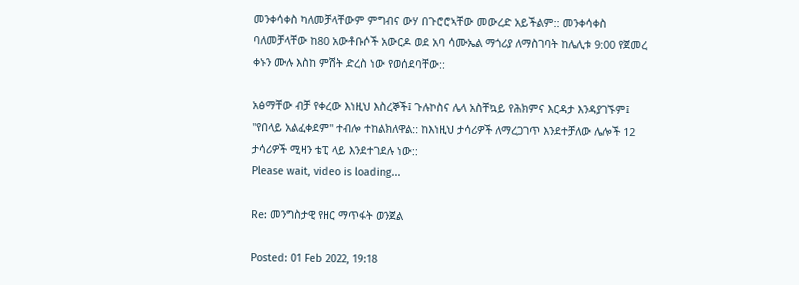መንቀሳቀስ ካለመቻላቸውም ምግብና ውሃ በጉሮሮኣቸው መውረድ አይችልም:: መንቀሳቀስ ባለመቻላቸው ከ80 አውቶቡሶች አውርዶ ወደ አባ ሳሙኤል ማጎሪያ ለማስገባት ከሌሊቱ 9:00 የጀመረ ቀኑን ሙሉ እስከ ምሽት ድረስ ነው የወሰደባቸው::

አፅማቸው ብቻ የቀረው እነዚህ እስረኞች፤ ጉሉኮስና ሌላ አስቸኳይ የሕክምና እርዳታ እንዳያገኙም፤ "የበላይ አልፈቀደም" ተብሎ ተከልክለዋል:: ከእነዚህ ታሳሪዎች ለማረጋገጥ እንደተቻለው ሌሎች 12 ታሳሪዎች ሚዛን ቴፒ ላይ እንደተገደሉ ነው::
Please wait, video is loading...

Re: መንግስታዊ የዘር ማጥፋት ወንጀል

Posted: 01 Feb 2022, 19:18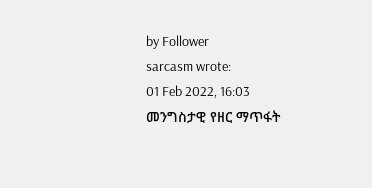by Follower
sarcasm wrote:
01 Feb 2022, 16:03
መንግስታዊ የዘር ማጥፋት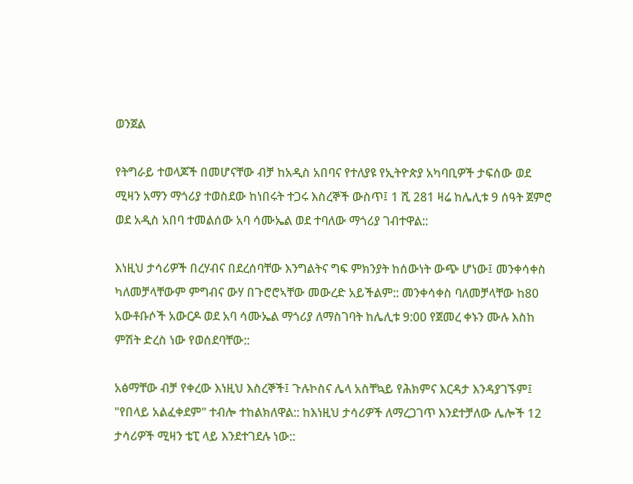ወንጀል

የትግራይ ተወላጆች በመሆናቸው ብቻ ከአዲስ አበባና የተለያዩ የኢትዮጵያ አካባቢዎች ታፍሰው ወደ ሚዛን አማን ማጎሪያ ተወስደው ከነበሩት ተጋሩ እስረኞች ውስጥ፤ 1 ሺ 281 ዛሬ ከሌሊቱ 9 ሰዓት ጀምሮ ወደ አዲስ አበባ ተመልሰው አባ ሳሙኤል ወደ ተባለው ማጎሪያ ገብተዋል::

እነዚህ ታሳሪዎች በረሃብና በደረሰባቸው እንግልትና ግፍ ምክንያት ከሰውነት ውጭ ሆነው፤ መንቀሳቀስ ካለመቻላቸውም ምግብና ውሃ በጉሮሮኣቸው መውረድ አይችልም:: መንቀሳቀስ ባለመቻላቸው ከ80 አውቶቡሶች አውርዶ ወደ አባ ሳሙኤል ማጎሪያ ለማስገባት ከሌሊቱ 9:00 የጀመረ ቀኑን ሙሉ እስከ ምሽት ድረስ ነው የወሰደባቸው::

አፅማቸው ብቻ የቀረው እነዚህ እስረኞች፤ ጉሉኮስና ሌላ አስቸኳይ የሕክምና እርዳታ እንዳያገኙም፤ "የበላይ አልፈቀደም" ተብሎ ተከልክለዋል:: ከእነዚህ ታሳሪዎች ለማረጋገጥ እንደተቻለው ሌሎች 12 ታሳሪዎች ሚዛን ቴፒ ላይ እንደተገደሉ ነው::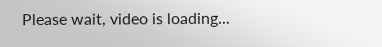Please wait, video is loading...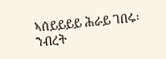ኣሰይይይይ ሕራይ ገበሩ፡ንብረት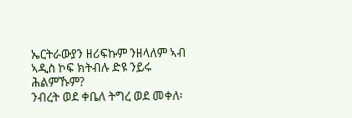ኤርትራውያን ዘሪፍኩም ንዘላለም ኣብ ኣዲስ ኮፍ ክትብሉ ድዩ ንይሩ ሕልምኹም?
ንብረት ወደ ቀቤለ ትግረ ወደ መቀለ፡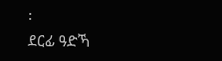፡
ደርፊ ዓድኻ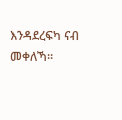እንዳደረፍካ ናብ መቀለኻ።